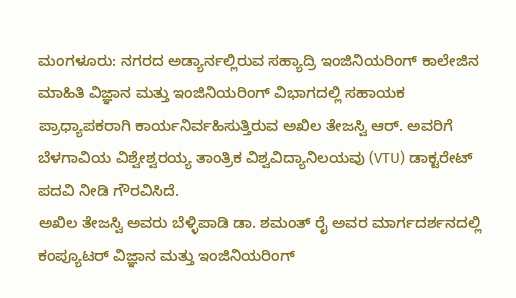ಮಂಗಳೂರು: ನಗರದ ಅಡ್ಯಾರ್ನಲ್ಲಿರುವ ಸಹ್ಯಾದ್ರಿ ಇಂಜಿನಿಯರಿಂಗ್ ಕಾಲೇಜಿನ ಮಾಹಿತಿ ವಿಜ್ಞಾನ ಮತ್ತು ಇಂಜಿನಿಯರಿಂಗ್ ವಿಭಾಗದಲ್ಲಿ ಸಹಾಯಕ ಪ್ರಾಧ್ಯಾಪಕರಾಗಿ ಕಾರ್ಯನಿರ್ವಹಿಸುತ್ತಿರುವ ಅಖಿಲ ತೇಜಸ್ವಿ ಆರ್. ಅವರಿಗೆ ಬೆಳಗಾವಿಯ ವಿಶ್ವೇಶ್ವರಯ್ಯ ತಾಂತ್ರಿಕ ವಿಶ್ವವಿದ್ಯಾನಿಲಯವು (VTU) ಡಾಕ್ಟರೇಟ್ ಪದವಿ ನೀಡಿ ಗೌರವಿಸಿದೆ.
ಅಖಿಲ ತೇಜಸ್ವಿ ಅವರು ಬೆಳ್ಳಿಪಾಡಿ ಡಾ. ಶಮಂತ್ ರೈ ಅವರ ಮಾರ್ಗದರ್ಶನದಲ್ಲಿ ಕಂಪ್ಯೂಟರ್ ವಿಜ್ಞಾನ ಮತ್ತು ಇಂಜಿನಿಯರಿಂಗ್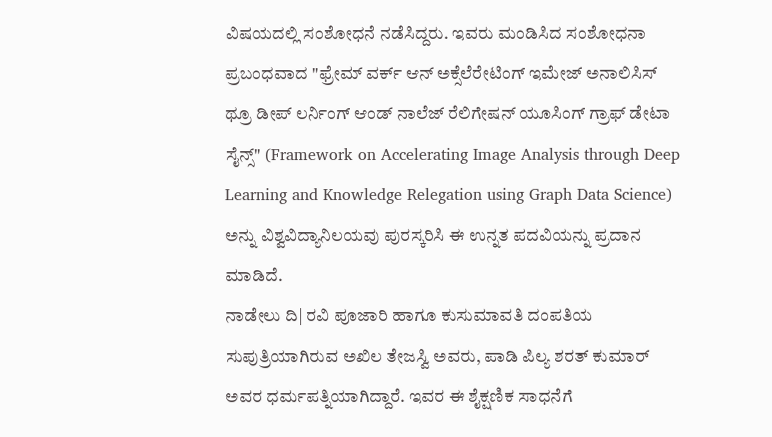ವಿಷಯದಲ್ಲಿ ಸಂಶೋಧನೆ ನಡೆಸಿದ್ದರು. ಇವರು ಮಂಡಿಸಿದ ಸಂಶೋಧನಾ ಪ್ರಬಂಧವಾದ "ಫ್ರೇಮ್ ವರ್ಕ್ ಆನ್ ಅಕ್ಸೆಲೆರೇಟಿಂಗ್ ಇಮೇಜ್ ಅನಾಲಿಸಿಸ್ ಥ್ರೂ ಡೀಪ್ ಲರ್ನಿಂಗ್ ಆಂಡ್ ನಾಲೆಜ್ ರೆಲಿಗೇಷನ್ ಯೂಸಿಂಗ್ ಗ್ರಾಫ್ ಡೇಟಾ ಸೈನ್ಸ್" (Framework on Accelerating Image Analysis through Deep Learning and Knowledge Relegation using Graph Data Science) ಅನ್ನು ವಿಶ್ವವಿದ್ಯಾನಿಲಯವು ಪುರಸ್ಕರಿಸಿ ಈ ಉನ್ನತ ಪದವಿಯನ್ನು ಪ್ರದಾನ ಮಾಡಿದೆ.
ನಾಡೇಲು ದಿ| ರವಿ ಪೂಜಾರಿ ಹಾಗೂ ಕುಸುಮಾವತಿ ದಂಪತಿಯ ಸುಪುತ್ರಿಯಾಗಿರುವ ಅಖಿಲ ತೇಜಸ್ವಿ ಅವರು, ಪಾಡಿ ಪಿಲ್ಯ ಶರತ್ ಕುಮಾರ್ ಅವರ ಧರ್ಮಪತ್ನಿಯಾಗಿದ್ದಾರೆ. ಇವರ ಈ ಶೈಕ್ಷಣಿಕ ಸಾಧನೆಗೆ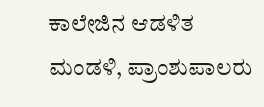ಕಾಲೇಜಿನ ಆಡಳಿತ ಮಂಡಳಿ, ಪ್ರಾಂಶುಪಾಲರು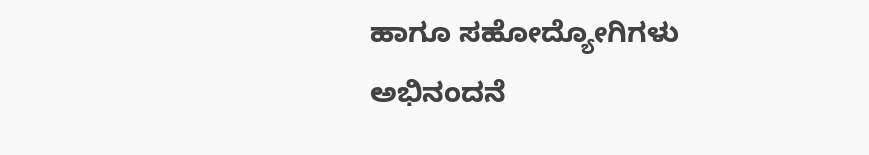ಹಾಗೂ ಸಹೋದ್ಯೋಗಿಗಳು ಅಭಿನಂದನೆ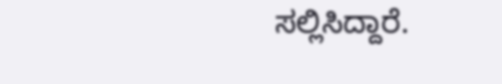ಸಲ್ಲಿಸಿದ್ದಾರೆ.